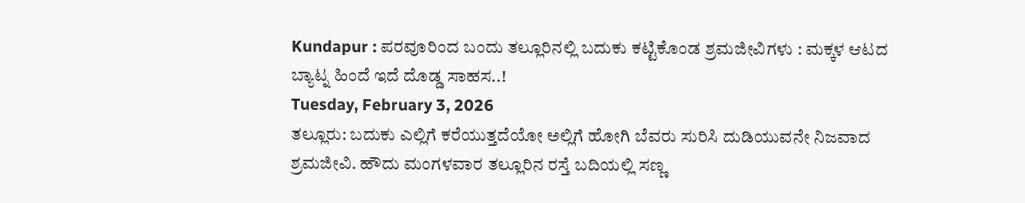Kundapur : ಪರವೂರಿಂದ ಬಂದು ತಲ್ಲೂರಿನಲ್ಲಿ ಬದುಕು ಕಟ್ಟಿಕೊಂಡ ಶ್ರಮಜೀವಿಗಳು : ಮಕ್ಕಳ ಆಟದ ಬ್ಯಾಟ್ನ ಹಿಂದೆ ಇದೆ ದೊಡ್ಡ ಸಾಹಸ..!
Tuesday, February 3, 2026
ತಲ್ಲೂರು: ಬದುಕು ಎಲ್ಲಿಗೆ ಕರೆಯುತ್ತದೆಯೋ ಅಲ್ಲಿಗೆ ಹೋಗಿ ಬೆವರು ಸುರಿಸಿ ದುಡಿಯುವನೇ ನಿಜವಾದ ಶ್ರಮಜೀವಿ. ಹೌದು ಮಂಗಳವಾರ ತಲ್ಲೂರಿನ ರಸ್ತೆ ಬದಿಯಲ್ಲಿ ಸಣ್ಣ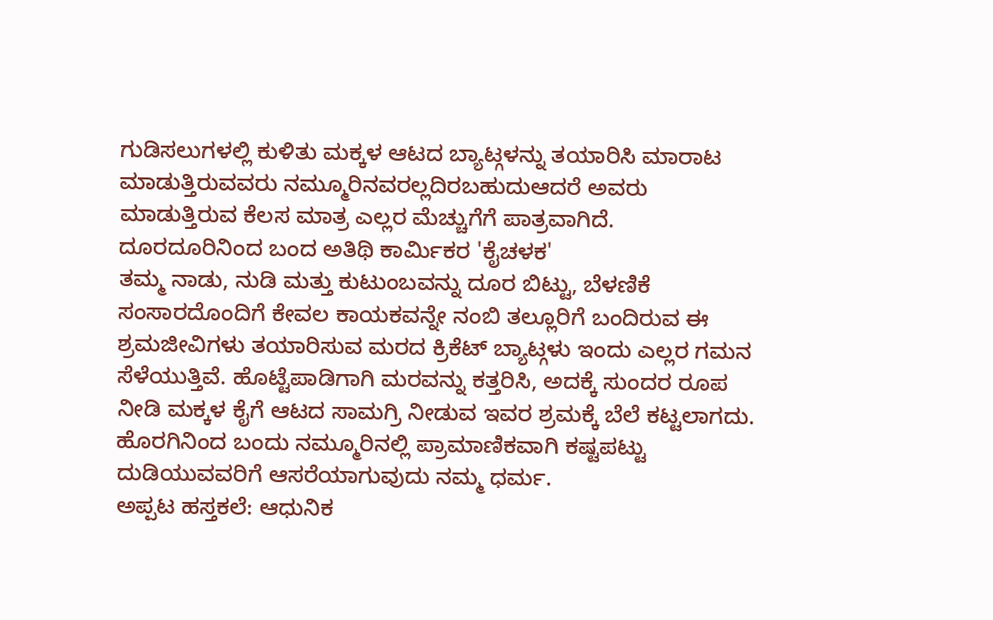ಗುಡಿಸಲುಗಳಲ್ಲಿ ಕುಳಿತು ಮಕ್ಕಳ ಆಟದ ಬ್ಯಾಟ್ಗಳನ್ನು ತಯಾರಿಸಿ ಮಾರಾಟ ಮಾಡುತ್ತಿರುವವರು ನಮ್ಮೂರಿನವರಲ್ಲದಿರಬಹುದುಆದರೆ ಅವರು ಮಾಡುತ್ತಿರುವ ಕೆಲಸ ಮಾತ್ರ ಎಲ್ಲರ ಮೆಚ್ಚುಗೆಗೆ ಪಾತ್ರವಾಗಿದೆ.
ದೂರದೂರಿನಿಂದ ಬಂದ ಅತಿಥಿ ಕಾರ್ಮಿಕರ 'ಕೈಚಳಕ'
ತಮ್ಮ ನಾಡು, ನುಡಿ ಮತ್ತು ಕುಟುಂಬವನ್ನು ದೂರ ಬಿಟ್ಟು, ಬೆಳಣಿಕೆ ಸಂಸಾರದೊಂದಿಗೆ ಕೇವಲ ಕಾಯಕವನ್ನೇ ನಂಬಿ ತಲ್ಲೂರಿಗೆ ಬಂದಿರುವ ಈ ಶ್ರಮಜೀವಿಗಳು ತಯಾರಿಸುವ ಮರದ ಕ್ರಿಕೆಟ್ ಬ್ಯಾಟ್ಗಳು ಇಂದು ಎಲ್ಲರ ಗಮನ ಸೆಳೆಯುತ್ತಿವೆ. ಹೊಟ್ಟೆಪಾಡಿಗಾಗಿ ಮರವನ್ನು ಕತ್ತರಿಸಿ, ಅದಕ್ಕೆ ಸುಂದರ ರೂಪ ನೀಡಿ ಮಕ್ಕಳ ಕೈಗೆ ಆಟದ ಸಾಮಗ್ರಿ ನೀಡುವ ಇವರ ಶ್ರಮಕ್ಕೆ ಬೆಲೆ ಕಟ್ಟಲಾಗದು.
ಹೊರಗಿನಿಂದ ಬಂದು ನಮ್ಮೂರಿನಲ್ಲಿ ಪ್ರಾಮಾಣಿಕವಾಗಿ ಕಷ್ಟಪಟ್ಟು ದುಡಿಯುವವರಿಗೆ ಆಸರೆಯಾಗುವುದು ನಮ್ಮ ಧರ್ಮ.
ಅಪ್ಪಟ ಹಸ್ತಕಲೆ: ಆಧುನಿಕ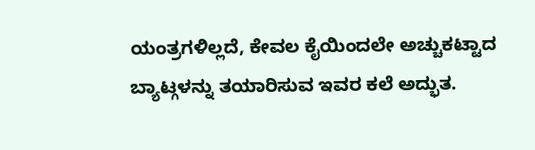ಯಂತ್ರಗಳಿಲ್ಲದೆ, ಕೇವಲ ಕೈಯಿಂದಲೇ ಅಚ್ಚುಕಟ್ಟಾದ ಬ್ಯಾಟ್ಗಳನ್ನು ತಯಾರಿಸುವ ಇವರ ಕಲೆ ಅದ್ಭುತ.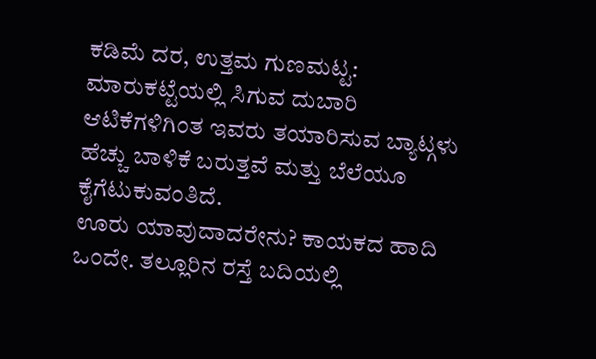ಕಡಿಮೆ ದರ, ಉತ್ತಮ ಗುಣಮಟ್ಟ: ಮಾರುಕಟ್ಟೆಯಲ್ಲಿ ಸಿಗುವ ದುಬಾರಿ ಆಟಿಕೆಗಳಿಗಿಂತ ಇವರು ತಯಾರಿಸುವ ಬ್ಯಾಟ್ಗಳು ಹೆಚ್ಚು ಬಾಳಿಕೆ ಬರುತ್ತವೆ ಮತ್ತು ಬೆಲೆಯೂ ಕೈಗೆಟುಕುವಂತಿದೆ.
ಊರು ಯಾವುದಾದರೇನು? ಕಾಯಕದ ಹಾದಿ ಒಂದೇ. ತಲ್ಲೂರಿನ ರಸ್ತೆ ಬದಿಯಲ್ಲಿ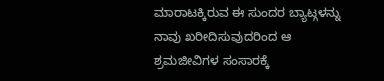ಮಾರಾಟಕ್ಕಿರುವ ಈ ಸುಂದರ ಬ್ಯಾಟ್ಗಳನ್ನು ನಾವು ಖರೀದಿಸುವುದರಿಂದ ಆ ಶ್ರಮಜೀವಿಗಳ ಸಂಸಾರಕ್ಕೆ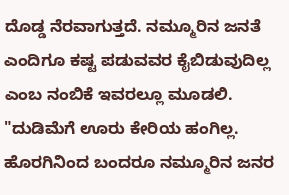ದೊಡ್ಡ ನೆರವಾಗುತ್ತದೆ. ನಮ್ಮೂರಿನ ಜನತೆ ಎಂದಿಗೂ ಕಷ್ಟ ಪಡುವವರ ಕೈಬಿಡುವುದಿಲ್ಲ ಎಂಬ ನಂಬಿಕೆ ಇವರಲ್ಲೂ ಮೂಡಲಿ.
"ದುಡಿಮೆಗೆ ಊರು ಕೇರಿಯ ಹಂಗಿಲ್ಲ. ಹೊರಗಿನಿಂದ ಬಂದರೂ ನಮ್ಮೂರಿನ ಜನರ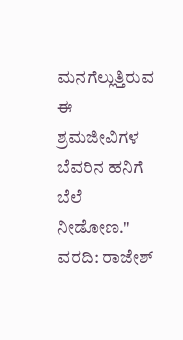ಮನಗೆಲ್ಲುತ್ತಿರುವ ಈ ಶ್ರಮಜೀವಿಗಳ ಬೆವರಿನ ಹನಿಗೆ ಬೆಲೆ ನೀಡೋಣ."
ವರದಿ: ರಾಜೇಶ್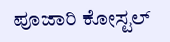ಪೂಜಾರಿ ಕೋಸ್ಟಲ್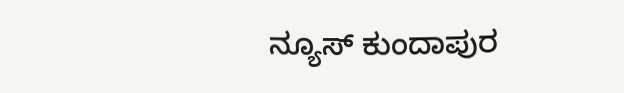ನ್ಯೂಸ್ ಕುಂದಾಪುರ